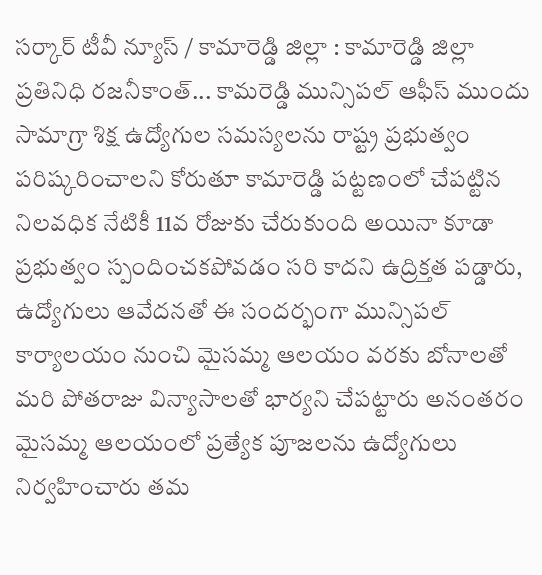సర్కార్ టీవీ న్యూస్ / కామారెడ్డి జిల్లా : కామారెడ్డి జిల్లా ప్రతినిధి రజనీకాంత్... కామరెడ్డి మున్సిపల్ ఆఫీస్ ముందు సామాగ్రా శిక్ష ఉద్యోగుల సమస్యలను రాష్ట్ర ప్రభుత్వం పరిష్కరించాలని కోరుతూ కామారెడ్డి పట్టణంలో చేపట్టిన నిలవధిక నేటికీ 11వ రోజుకు చేరుకుంది అయినా కూడా ప్రభుత్వం స్పందించకపోవడం సరి కాదని ఉద్రిక్తత పడ్డారు, ఉద్యోగులు ఆవేదనతో ఈ సందర్భంగా మున్సిపల్ కార్యాలయం నుంచి మైసమ్మ ఆలయం వరకు బోనాలతో మరి పోతరాజు విన్యాసాలతో భార్యని చేపట్టారు అనంతరం మైసమ్మ ఆలయంలో ప్రత్యేక పూజలను ఉద్యోగులు నిర్వహించారు తమ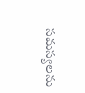సమస్యలను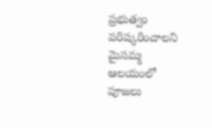ప్రభుత్వం పరిష్కరించాలని మైసమ్మ ఆలయంలో పూజలు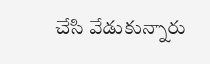చేసి వేడుకున్నారు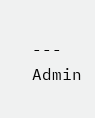---
Admin